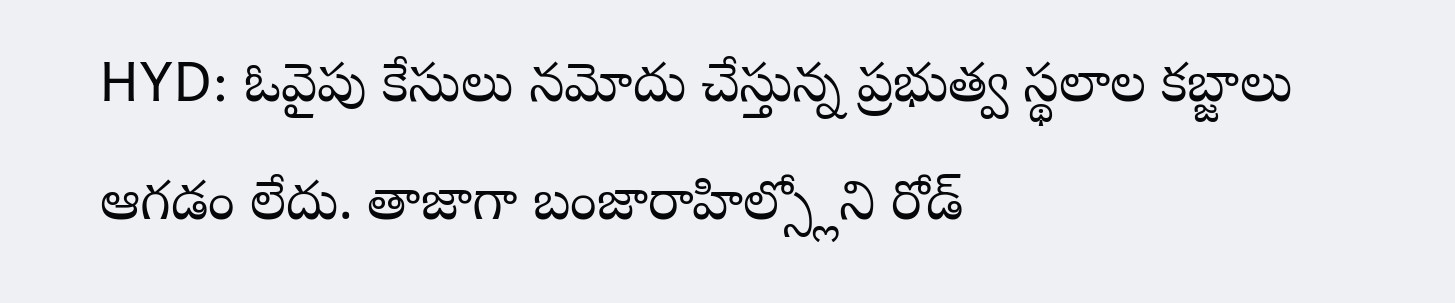HYD: ఓవైపు కేసులు నమోదు చేస్తున్న ప్రభుత్వ స్థలాల కబ్జాలు ఆగడం లేదు. తాజాగా బంజారాహిల్స్లోని రోడ్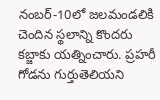నంబర్-10లో జలమండలికి చెందిన స్థలాన్ని కొందరు కబ్జాకు యత్నించారు. ప్రహరీ గోడను గుర్తుతెలియని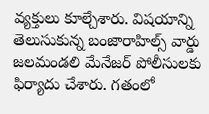వ్యక్తులు కూల్చేశారు. విషయాన్ని తెలుసుకున్న బంజారాహిల్స్ వార్డు జలమండలి మేనేజర్ పోలీసులకు ఫిర్యాదు చేశారు. గతంలో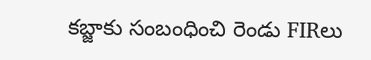కబ్జాకు సంబంధించి రెండు FIRలు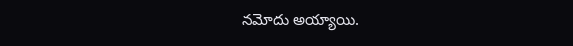నమోదు అయ్యాయి.